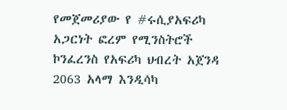የመጀመሪያው የ #ሩሲያአፍሪካ አጋርነት ፎረም የሚንስትሮች ኮንፈረንስ የአፍሪካ ህብረት አጀንዳ 2063 አላማ እንዲሳካ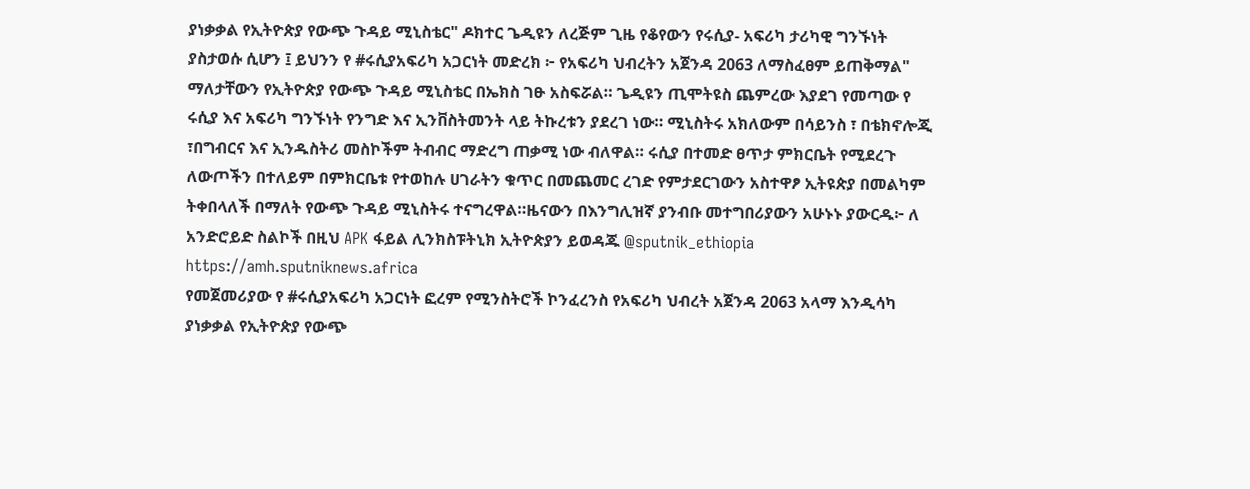ያነቃቃል የኢትዮጵያ የውጭ ጉዳይ ሚኒስቴር" ዶክተር ጌዲዩን ለረጅም ጊዜ የቆየውን የሩሲያ- አፍሪካ ታሪካዊ ግንኙነት ያስታወሱ ሲሆን ፤ ይህንን የ #ሩሲያአፍሪካ አጋርነት መድረክ ፦ የአፍሪካ ህብረትን አጀንዳ 2063 ለማስፈፀም ይጠቅማል" ማለታቸውን የኢትዮጵያ የውጭ ጉዳይ ሚኒስቴር በኤክስ ገፁ አስፍሯል። ጌዲዩን ጢሞትዩስ ጨምረው እያደገ የመጣው የ ሩሲያ እና አፍሪካ ግንኙነት የንግድ እና ኢንቨስትመንት ላይ ትኩረቱን ያደረገ ነው። ሚኒስትሩ አክለውም በሳይንስ ፣ በቴክኖሎጂ ፣በግብርና እና ኢንዱስትሪ መስኮችም ትብብር ማድረግ ጠቃሚ ነው ብለዋል። ሩሲያ በተመድ ፀጥታ ምክርቤት የሚደረጉ ለውጦችን በተለይም በምክርቤቱ የተወከሉ ሀገራትን ቁጥር በመጨመር ረገድ የምታደርገውን አስተዋፆ ኢትዩጵያ በመልካም ትቀበላለች በማለት የውጭ ጉዳይ ሚኒስትሩ ተናግረዋል።ዜናውን በእንግሊዝኛ ያንብቡ መተግበሪያውን አሁኑኑ ያውርዱ፦ ለ አንድሮይድ ስልኮች በዚህ APK ፋይል ሊንክስፑትኒክ ኢትዮጵያን ይወዳጁ @sputnik_ethiopia
https://amh.sputniknews.africa
የመጀመሪያው የ #ሩሲያአፍሪካ አጋርነት ፎረም የሚንስትሮች ኮንፈረንስ የአፍሪካ ህብረት አጀንዳ 2063 አላማ እንዲሳካ ያነቃቃል የኢትዮጵያ የውጭ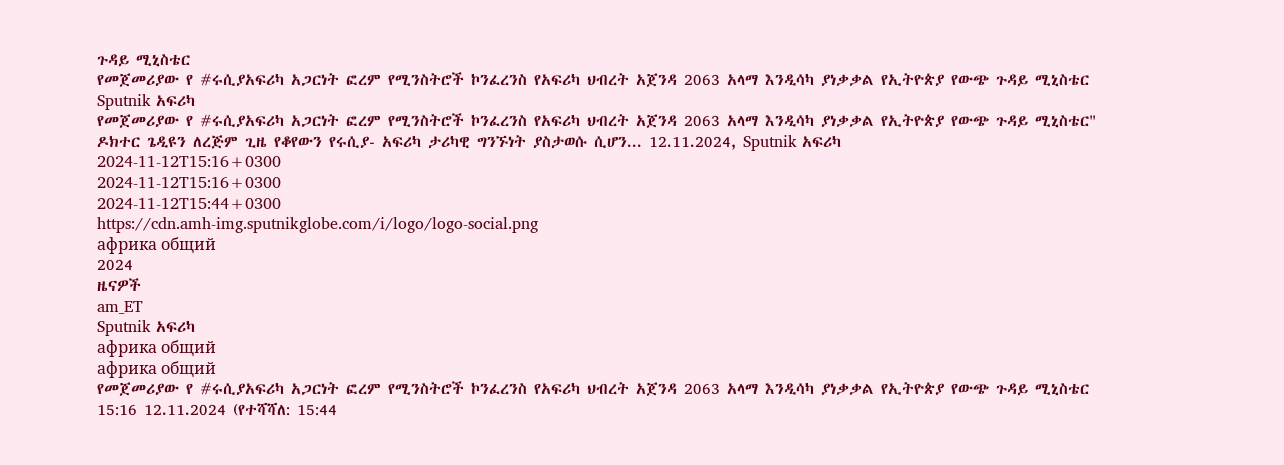ጉዳይ ሚኒስቴር
የመጀመሪያው የ #ሩሲያአፍሪካ አጋርነት ፎረም የሚንስትሮች ኮንፈረንስ የአፍሪካ ህብረት አጀንዳ 2063 አላማ እንዲሳካ ያነቃቃል የኢትዮጵያ የውጭ ጉዳይ ሚኒስቴር
Sputnik አፍሪካ
የመጀመሪያው የ #ሩሲያአፍሪካ አጋርነት ፎረም የሚንስትሮች ኮንፈረንስ የአፍሪካ ህብረት አጀንዳ 2063 አላማ እንዲሳካ ያነቃቃል የኢትዮጵያ የውጭ ጉዳይ ሚኒስቴር" ዶክተር ጌዲዩን ለረጅም ጊዜ የቆየውን የሩሲያ- አፍሪካ ታሪካዊ ግንኙነት ያስታወሱ ሲሆን... 12.11.2024, Sputnik አፍሪካ
2024-11-12T15:16+0300
2024-11-12T15:16+0300
2024-11-12T15:44+0300
https://cdn.amh-img.sputnikglobe.com/i/logo/logo-social.png
африка общий
2024
ዜናዎች
am_ET
Sputnik አፍሪካ
африка общий
африка общий
የመጀመሪያው የ #ሩሲያአፍሪካ አጋርነት ፎረም የሚንስትሮች ኮንፈረንስ የአፍሪካ ህብረት አጀንዳ 2063 አላማ እንዲሳካ ያነቃቃል የኢትዮጵያ የውጭ ጉዳይ ሚኒስቴር
15:16 12.11.2024 (የተሻሻለ: 15:44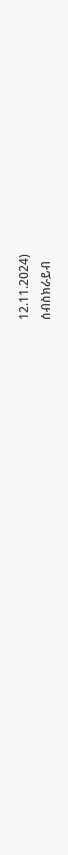12.11.2024)
ሰብስክራይብ